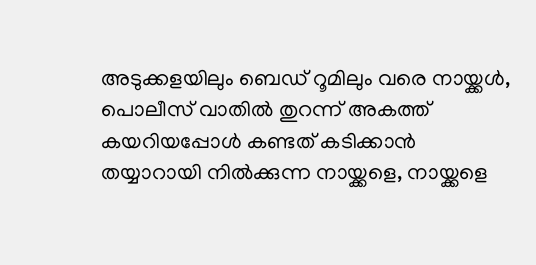അടുക്കളയിലും ബെഡ് റൂമിലും വരെ നായ്ക്കൾ, പൊലീസ് വാതിൽ തുറന്ന് അകത്ത് കയറിയപ്പോൾ കണ്ടത് കടിക്കാൻ തയ്യാറായി നിൽക്കുന്ന നായ്ക്കളെ, നായ്ക്കളെ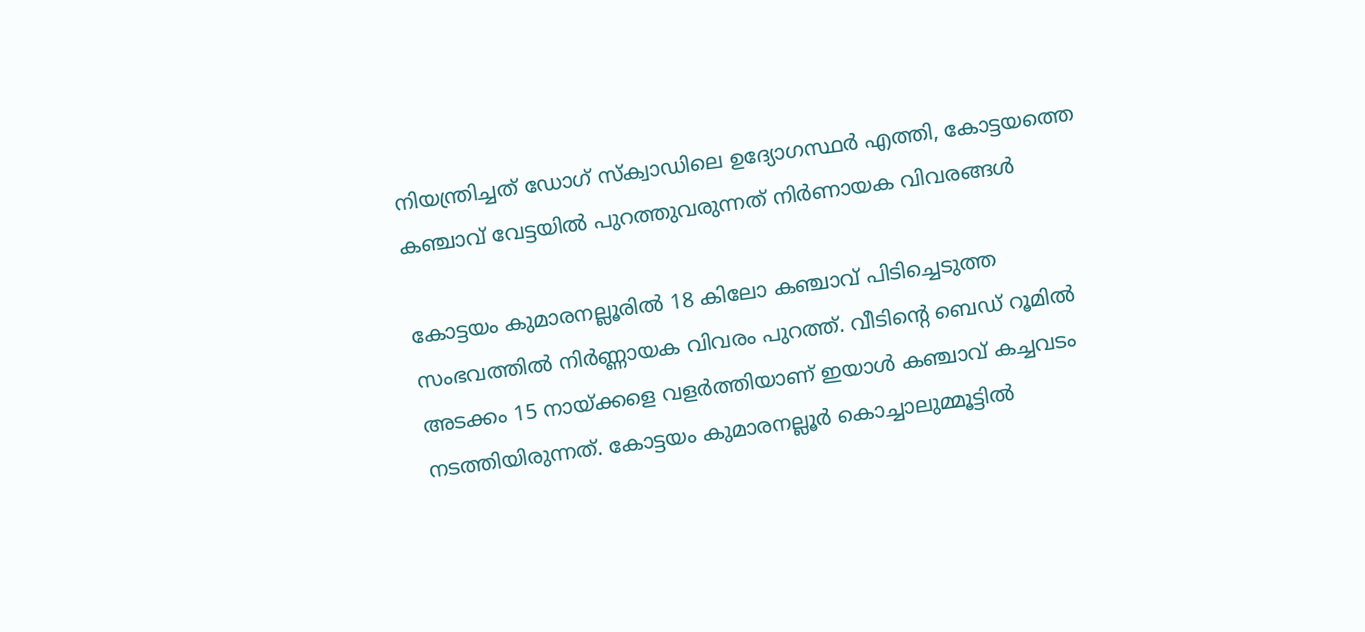നിയന്ത്രിച്ചത് ഡോഗ് സ്ക്വാഡിലെ ഉദ്യോഗസ്ഥർ എത്തി, കോട്ടയത്തെ കഞ്ചാവ് വേട്ടയിൽ പുറത്തുവരുന്നത് നിർണായക വിവരങ്ങൾ

കോട്ടയം കുമാരനല്ലൂരിൽ 18 കിലോ കഞ്ചാവ് പിടിച്ചെടുത്ത സംഭവത്തിൽ നിർണ്ണായക വിവരം പുറത്ത്. വീടിന്റെ ബെഡ് റൂമിൽ അടക്കം 15 നായ്ക്കളെ വളർത്തിയാണ് ഇയാൾ കഞ്ചാവ് കച്ചവടം നടത്തിയിരുന്നത്. കോട്ടയം കുമാരനല്ലൂർ കൊച്ചാലുമ്മൂട്ടിൽ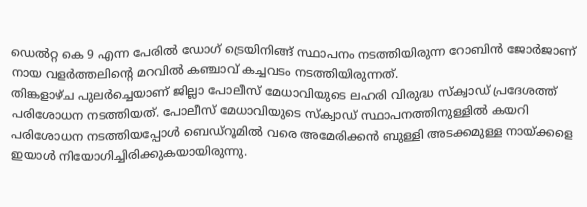ഡെൽറ്റ കെ 9 എന്ന പേരിൽ ഡോഗ് ട്രെയിനിങ്ങ് സ്ഥാപനം നടത്തിയിരുന്ന റോബിൻ ജോർജാണ് നായ വളർത്തലിന്റെ മറവിൽ കഞ്ചാവ് കച്ചവടം നടത്തിയിരുന്നത്.
തിങ്കളാഴ്ച പുലർച്ചെയാണ് ജില്ലാ പോലീസ് മേധാവിയുടെ ലഹരി വിരുദ്ധ സ്ക്വാഡ് പ്രദേശത്ത് പരിശോധന നടത്തിയത്. പോലീസ് മേധാവിയുടെ സ്ക്വാഡ് സ്ഥാപനത്തിനുള്ളിൽ കയറി പരിശോധന നടത്തിയപ്പോൾ ബെഡ്റൂമിൽ വരെ അമേരിക്കൻ ബുള്ളി അടക്കമുള്ള നായ്ക്കളെ ഇയാൾ നിയോഗിച്ചിരിക്കുകയായിരുന്നു.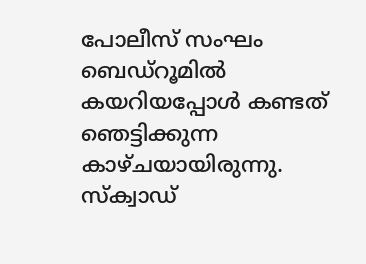പോലീസ് സംഘം ബെഡ്റൂമിൽ കയറിയപ്പോൾ കണ്ടത് ഞെട്ടിക്കുന്ന കാഴ്ചയായിരുന്നു. സ്ക്വാഡ്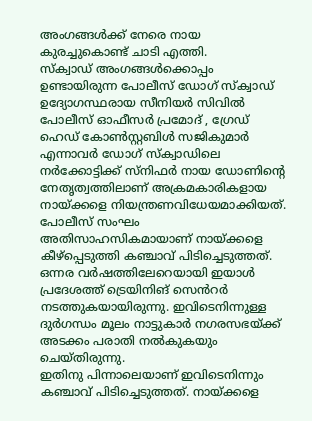അംഗങ്ങൾക്ക് നേരെ നായ കുരച്ചുകൊണ്ട് ചാടി എത്തി.
സ്ക്വാഡ് അംഗങ്ങൾക്കൊപ്പം ഉണ്ടായിരുന്ന പോലീസ് ഡോഗ് സ്ക്വാഡ് ഉദ്യോഗസ്ഥരായ സീനിയർ സിവിൽ പോലീസ് ഓഫീസർ പ്രമോദ് , ഗ്രേഡ് ഹെഡ് കോൺസ്റ്റബിൾ സജികുമാർ എന്നാവർ ഡോഗ് സ്ക്വാഡിലെ നർക്കോട്ടിക്ക് സ്നിഫർ നായ ഡോണിന്റെ നേതൃത്വത്തിലാണ് അക്രമകാരികളായ നായ്ക്കളെ നിയന്ത്രണവിധേയമാക്കിയത്. പോലീസ് സംഘം അതിസാഹസികമായാണ് നായ്ക്കളെ കീഴ്പ്പെടുത്തി കഞ്ചാവ് പിടിച്ചെടുത്തത്. ഒന്നര വർഷത്തിലേറെയായി ഇയാൾ പ്രദേശത്ത് ട്രെയിനിങ് സെൻറർ നടത്തുകയായിരുന്നു. ഇവിടെനിന്നുള്ള ദുർഗന്ധം മൂലം നാട്ടുകാർ നഗരസഭയ്ക്ക് അടക്കം പരാതി നൽകുകയും ചെയ്തിരുന്നു.
ഇതിനു പിന്നാലെയാണ് ഇവിടെനിന്നും കഞ്ചാവ് പിടിച്ചെടുത്തത്. നായ്ക്കളെ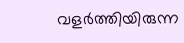വളർത്തിയിരുന്ന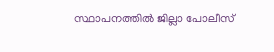സ്ഥാപനത്തിൽ ജില്ലാ പോലീസ്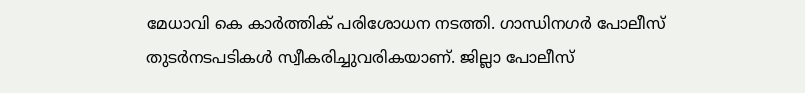മേധാവി കെ കാർത്തിക് പരിശോധന നടത്തി. ഗാന്ധിനഗർ പോലീസ് തുടർനടപടികൾ സ്വീകരിച്ചുവരികയാണ്. ജില്ലാ പോലീസ്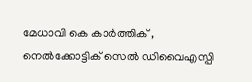മേധാവി കെ കാർത്തിക് , നെൽക്കോട്ടിക് സെൽ ഡിവൈഎസ്പി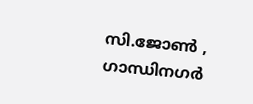സി.ജോൺ , ഗാന്ധിനഗർ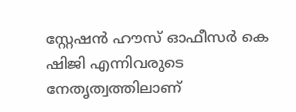സ്റ്റേഷൻ ഹൗസ് ഓഫീസർ കെ ഷിജി എന്നിവരുടെ നേതൃത്വത്തിലാണ്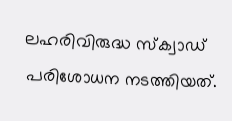ലഹരിവിരുദ്ധ സ്ക്വാഡ് പരിശോധന നടത്തിയത്.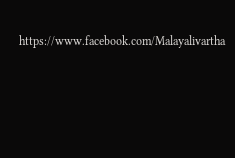https://www.facebook.com/Malayalivartha